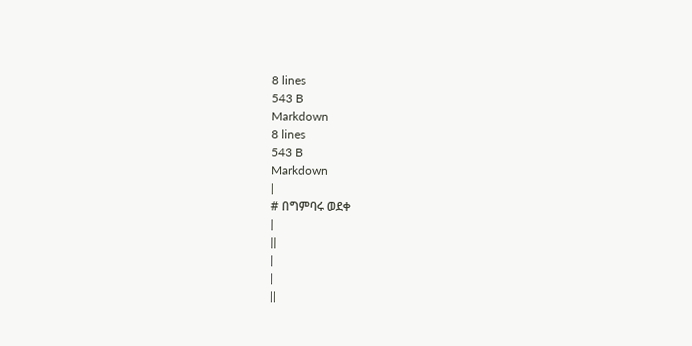8 lines
543 B
Markdown
8 lines
543 B
Markdown
|
# በግምባሩ ወደቀ
|
||
|
|
||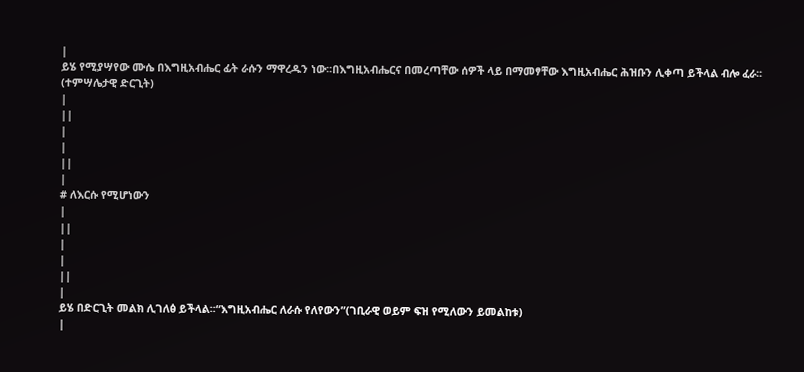|
ይሄ የሚያሣየው ሙሴ በእግዚአብሔር ፊት ራሱን ማዋረዱን ነው፡፡በእግዚአብሔርና በመረጣቸው ሰዎች ላይ በማመፃቸው እግዚአብሔር ሕዝቡን ሊቀጣ ይችላል ብሎ ፈራ፡፡(ተምሣሌታዊ ድርጊት)
|
||
|
|
||
|
# ለእርሱ የሚሆነውን
|
||
|
|
||
|
ይሄ በድርጊት መልክ ሊገለፅ ይችላል፡፡“እግዚአብሔር ለራሱ የለየውን”(ገቢራዊ ወይም ፍዝ የሚለውን ይመልከቱ)
|